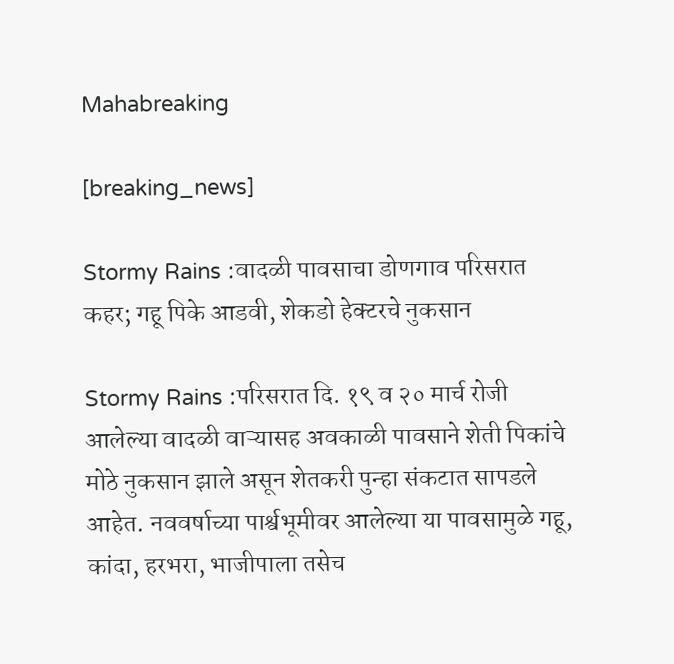Mahabreaking

[breaking_news]

Stormy Rains :वादळी पावसाचा डोणगाव परिसरात कहर; गहू पिके आडवी, शेकडो हेक्टरचे नुकसान

Stormy Rains :परिसरात दि. १९ व २० मार्च रोजी आलेल्या वादळी वाऱ्यासह अवकाळी पावसाने शेती पिकांचे मोठे नुकसान झाले असून शेतकरी पुन्हा संकटात सापडले आहेत. नववर्षाच्या पार्श्वभूमीवर आलेल्या या पावसामुळे गहू, कांदा, हरभरा, भाजीपाला तसेच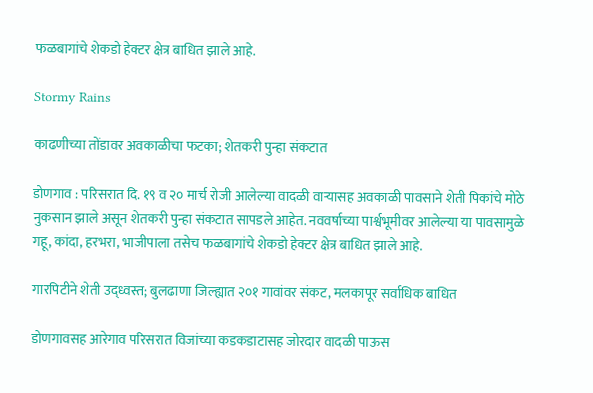फळबागांचे शेकडो हेक्टर क्षेत्र बाधित झाले आहे.

Stormy Rains

काढणीच्या तोंडावर अवकाळीचा फटका; शेतकरी पुन्हा संकटात

डोणगाव : परिसरात दि. १९ व २० मार्च रोजी आलेल्या वादळी वाऱ्यासह अवकाळी पावसाने शेती पिकांचे मोठे नुकसान झाले असून शेतकरी पुन्हा संकटात सापडले आहेत. नववर्षाच्या पार्श्वभूमीवर आलेल्या या पावसामुळे गहू, कांदा, हरभरा, भाजीपाला तसेच फळबागांचे शेकडो हेक्टर क्षेत्र बाधित झाले आहे.

गारपिटीने शेती उद्ध्वस्त; बुलढाणा जिल्ह्यात २०१ गावांवर संकट, मलकापूर सर्वाधिक बाधित

डोणगावसह आरेगाव परिसरात विजांच्या कडकडाटासह जोरदार वादळी पाऊस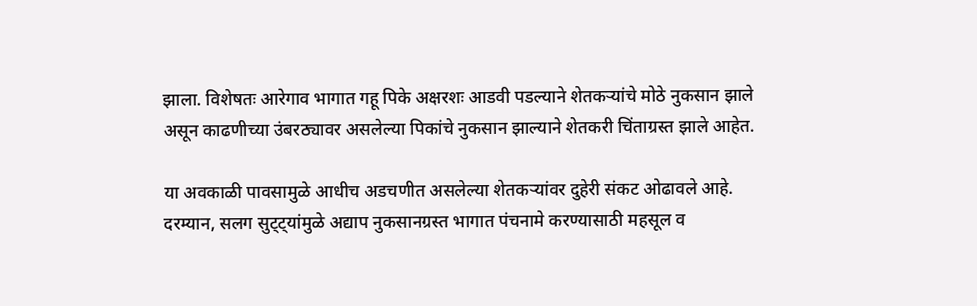झाला. विशेषतः आरेगाव भागात गहू पिके अक्षरशः आडवी पडल्याने शेतकऱ्यांचे मोठे नुकसान झाले असून काढणीच्या उंबरठ्यावर असलेल्या पिकांचे नुकसान झाल्याने शेतकरी चिंताग्रस्त झाले आहेत.

या अवकाळी पावसामुळे आधीच अडचणीत असलेल्या शेतकऱ्यांवर दुहेरी संकट ओढावले आहे. दरम्यान, सलग सुट्ट्यांमुळे अद्याप नुकसानग्रस्त भागात पंचनामे करण्यासाठी महसूल व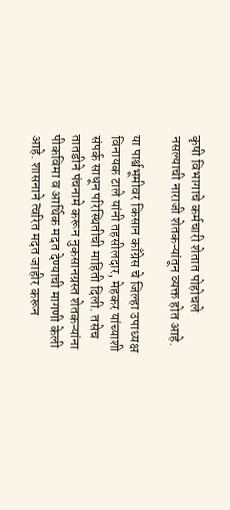कृषी विभागाचे कर्मचारी शेतात पोहोचले नसल्याची नाराजी शेतकऱ्यांतून व्यक्त होत आहे.

या पार्श्वभूमीवर किसान काँग्रेस चे जिल्हा उपाध्यक्ष विनायक टाले यांनी तहसीलदार, मेहकर यांच्याशी संपर्क साधून परिस्थितीची माहिती दिली. तसेच तातडीने पंचनामे करून नुकसानग्रस्त शेतकऱ्यांना पीकविमा व आर्थिक मदत देण्याची मागणी केली आहे. शासनाने त्वरित मदत जाहीर करून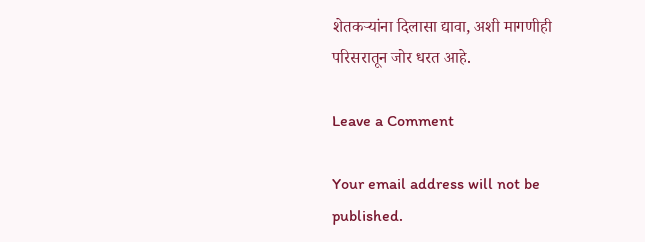शेतकऱ्यांना दिलासा द्यावा, अशी मागणीही परिसरातून जोर धरत आहे.

Leave a Comment

Your email address will not be published.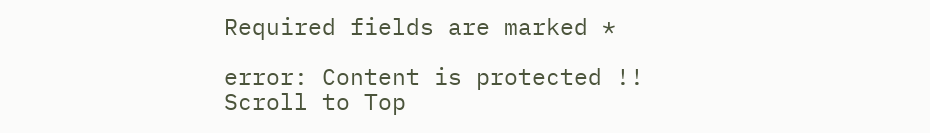Required fields are marked *

error: Content is protected !!
Scroll to Top